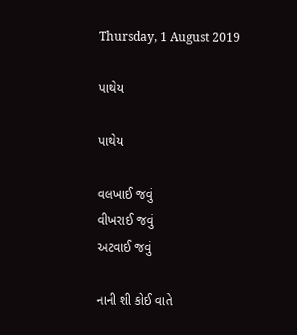Thursday, 1 August 2019

પાથેય

પાથેય

વલખાઈ જવું
વીખરાઈ જવું
અટવાઈ જવું

નાની શી કોઈ વાતે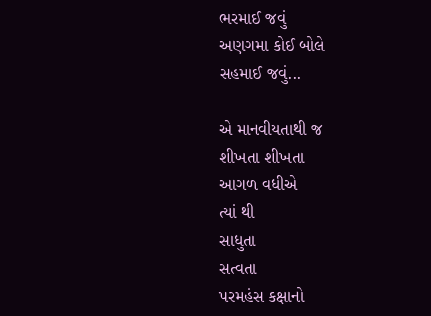ભરમાઈ જવું
અણગમા કોઈ બોલે
સહમાઈ જવું...

એ માનવીયતાથી જ
શીખતા શીખતા
આગળ વધીએ
ત્યાં થી
સાધુતા
સત્વતા
પરમહંસ કક્ષાનો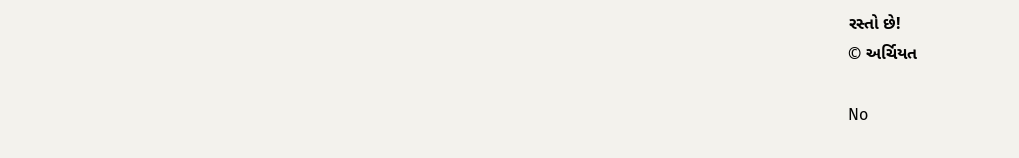રસ્તો છે!
© અર્ચિયત

No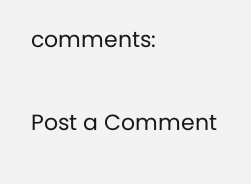comments:

Post a Comment